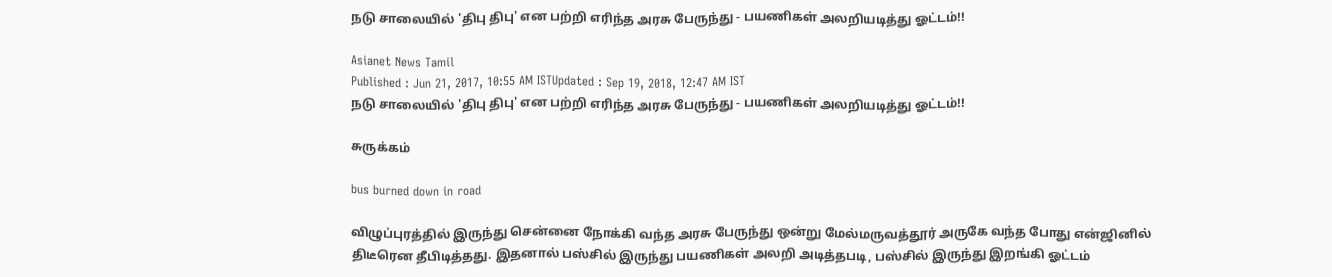நடு சாலையில் 'திபு திபு' என பற்றி எரிந்த அரசு பேருந்து - பயணிகள் அலறியடித்து ஓட்டம்!!

Asianet News Tamil
Published : Jun 21, 2017, 10:55 AM ISTUpdated : Sep 19, 2018, 12:47 AM IST
நடு சாலையில் 'திபு திபு' என பற்றி எரிந்த அரசு பேருந்து - பயணிகள் அலறியடித்து ஓட்டம்!!

சுருக்கம்

bus burned down in road

விழுப்புரத்தில் இருந்து சென்னை நோக்கி வந்த அரசு பேருந்து ஒன்று மேல்மருவத்தூர் அருகே வந்த போது என்ஜினில் திடீரென தீபிடித்தது. இதனால் பஸ்சில் இருந்து பயணிகள் அலறி அடித்தபடி, பஸ்சில் இருந்து இறங்கி ஓட்டம்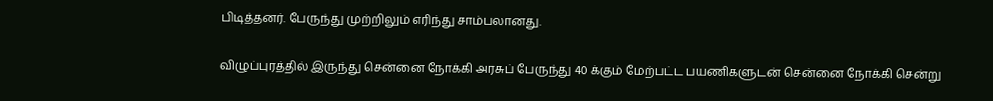பிடித்தனர். பேருந்து முற்றிலும் எரிந்து சாம்பலானது.

விழுப்புரத்தில் இருந்து சென்னை நோக்கி அரசுப் பேருந்து 40 க்கும் மேற்பட்ட பயணிகளுடன் சென்னை நோக்கி சென்று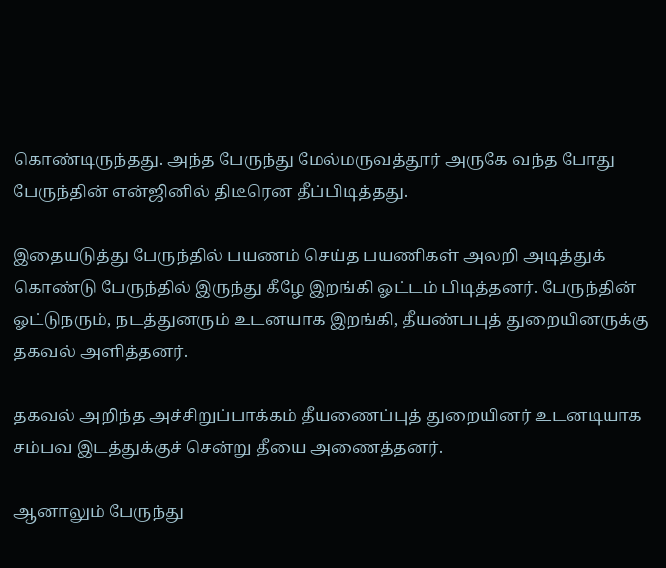கொண்டிருந்தது. அந்த பேருந்து மேல்மருவத்தூர் அருகே வந்த போது பேருந்தின் என்ஜினில் திடீரென தீப்பிடித்தது.

இதையடுத்து பேருந்தில் பயணம் செய்த பயணிகள் அலறி அடித்துக் கொண்டு பேருந்தில் இருந்து கீழே இறங்கி ஓட்டம் பிடித்தனர். பேருந்தின்  ஓட்டுநரும், நடத்துனரும் உடனயாக இறங்கி, தீயண்பபுத் துறையினருக்கு தகவல் அளித்தனர்.

தகவல் அறிந்த அச்சிறுப்பாக்கம் தீயணைப்புத் துறையினர் உடனடியாக சம்பவ இடத்துக்குச் சென்று தீயை அணைத்தனர்.

ஆனாலும் பேருந்து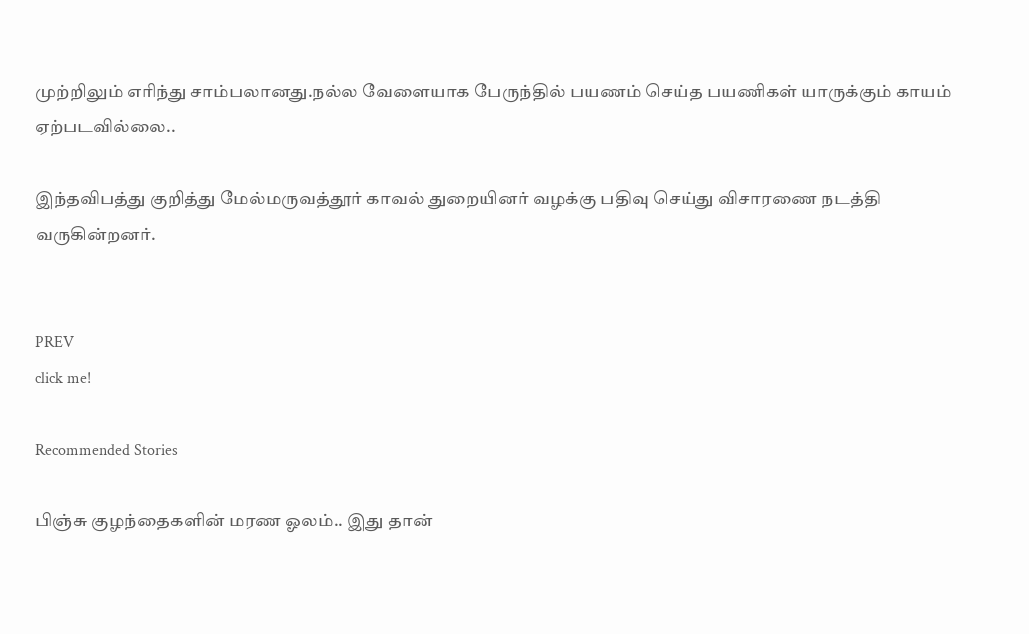முற்றிலும் எரிந்து சாம்பலானது.நல்ல வேளையாக பேருந்தில் பயணம் செய்த பயணிகள் யாருக்கும் காயம் ஏற்படவில்லை..

இந்தவிபத்து குறித்து மேல்மருவத்தூர் காவல் துறையினர் வழக்கு பதிவு செய்து விசாரணை நடத்தி வருகின்றனர்.


PREV
click me!

Recommended Stories

பிஞ்சு குழந்தைகளின் மரண ஓலம்.. இது தான்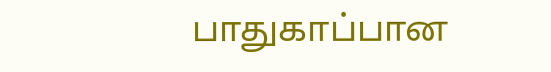பாதுகாப்பான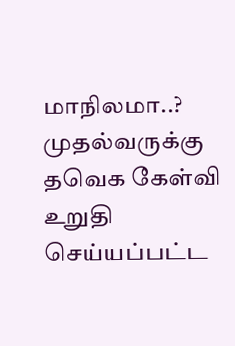மாநிலமா..? முதல்வருக்கு தவெக கேள்வி
உறுதி செய்யப்பட்ட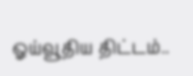ஓய்வூதிய திட்டம்..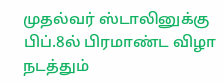முதல்வர் ஸ்டாலினுக்கு பிப்.8ல் பிரமாண்ட விழா நடத்தும்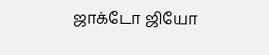ஜாக்டோ ஜியோ